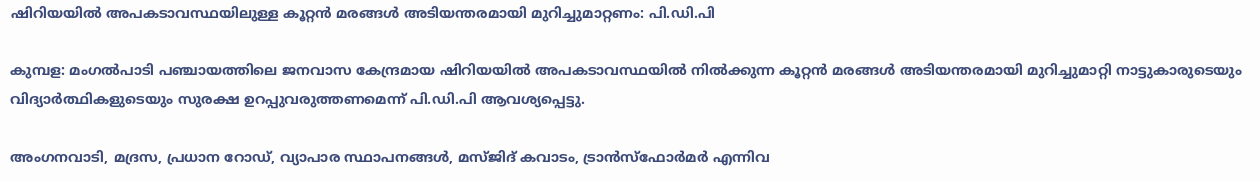ഷിറിയയിൽ അപകടാവസ്ഥയിലുള്ള കൂറ്റൻ മരങ്ങൾ അടിയന്തരമായി മുറിച്ചുമാറ്റണം: പി.ഡി.പി

കുമ്പള: മംഗൽപാടി പഞ്ചായത്തിലെ ജനവാസ കേന്ദ്രമായ ഷിറിയയിൽ അപകടാവസ്ഥയിൽ നിൽക്കുന്ന കൂറ്റൻ മരങ്ങൾ അടിയന്തരമായി മുറിച്ചുമാറ്റി നാട്ടുകാരുടെയും വിദ്യാർത്ഥികളുടെയും സുരക്ഷ ഉറപ്പുവരുത്തണമെന്ന് പി.ഡി.പി ആവശ്യപ്പെട്ടു.

അംഗനവാടി, മദ്രസ, പ്രധാന റോഡ്, വ്യാപാര സ്ഥാപനങ്ങൾ, മസ്ജിദ് കവാടം, ട്രാൻസ്‌ഫോർമർ എന്നിവ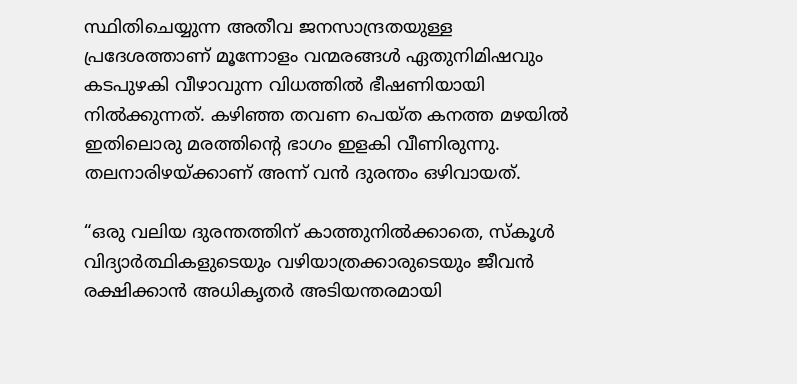സ്ഥിതിചെയ്യുന്ന അതീവ ജനസാന്ദ്രതയുള്ള പ്രദേശത്താണ് മൂന്നോളം വന്മരങ്ങൾ ഏതുനിമിഷവും കടപുഴകി വീഴാവുന്ന വിധത്തിൽ ഭീഷണിയായി നിൽക്കുന്നത്. കഴിഞ്ഞ തവണ പെയ്ത കനത്ത മഴയിൽ ഇതിലൊരു മരത്തിന്റെ ഭാഗം ഇളകി വീണിരുന്നു. തലനാരിഴയ്ക്കാണ് അന്ന് വൻ ദുരന്തം ഒഴിവായത്.

“ഒരു വലിയ ദുരന്തത്തിന് കാത്തുനിൽക്കാതെ, സ്കൂൾ വിദ്യാർത്ഥികളുടെയും വഴിയാത്രക്കാരുടെയും ജീവൻ രക്ഷിക്കാൻ അധികൃതർ അടിയന്തരമായി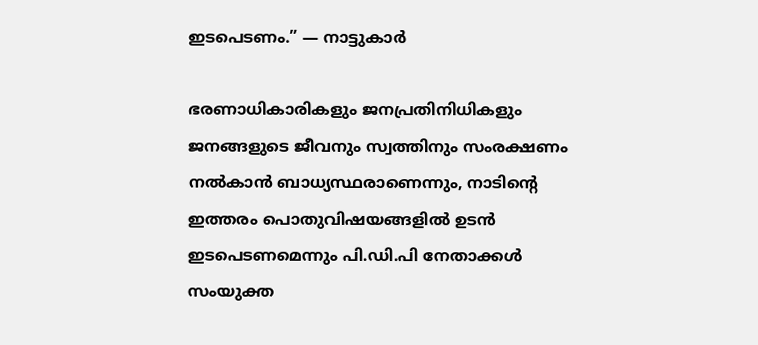ഇടപെടണം.” — നാട്ടുകാർ

ഭരണാധികാരികളും ജനപ്രതിനിധികളും ജനങ്ങളുടെ ജീവനും സ്വത്തിനും സംരക്ഷണം നൽകാൻ ബാധ്യസ്ഥരാണെന്നും, നാടിന്റെ ഇത്തരം പൊതുവിഷയങ്ങളിൽ ഉടൻ ഇടപെടണമെന്നും പി.ഡി.പി നേതാക്കൾ സംയുക്ത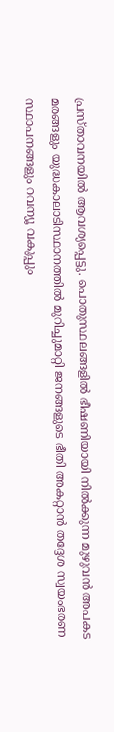പ്രസ്താവനയിൽ ആവശ്യപ്പെട്ടു. പൊതുസ്ഥലങ്ങളിൽ ഭീഷണിയായി നിൽക്കുന്ന മുഴുവൻ അപകട മരങ്ങളും യുദ്ധകാലാടിസ്ഥാനത്തിൽ മുറിച്ചുമാറ്റി ജനങ്ങളുടെ ഭീതി അകറ്റാൻ തദ്ദേശ സ്വയംഭരണ സ്ഥാപനങ്ങളും റവന്യൂ വകുപ്പും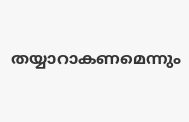തയ്യാറാകണമെന്നും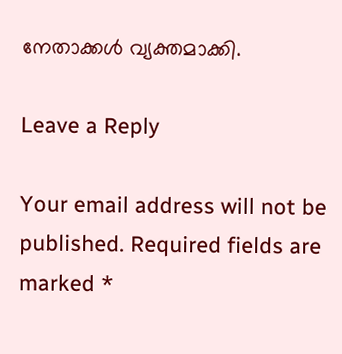നേതാക്കൾ വ്യക്തമാക്കി.

Leave a Reply

Your email address will not be published. Required fields are marked *